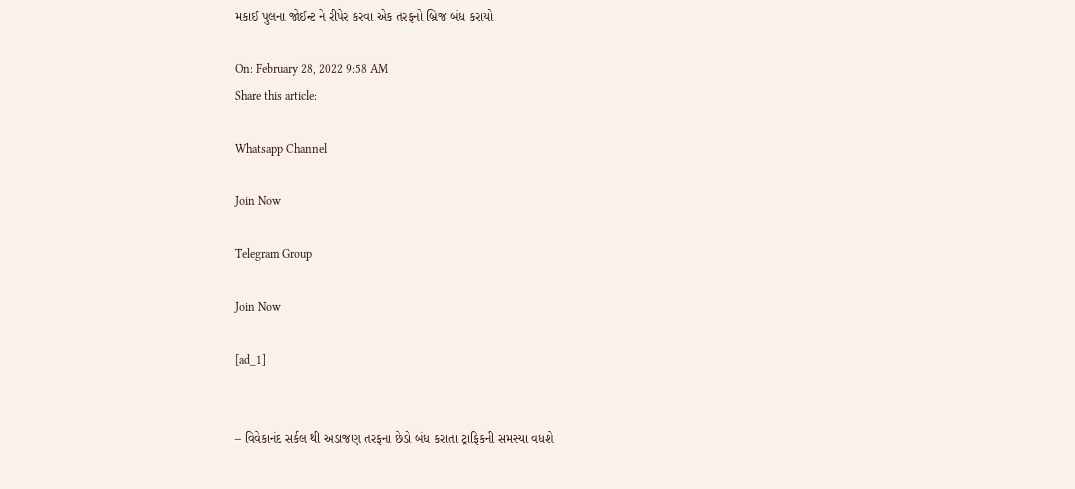મકાઈ પુલના જોઈન્ટ ને રીપેર કરવા એક તરફનો બ્રિજ બંધ કરાયો

On: February 28, 2022 9:58 AM
Share this article:

Whatsapp Channel

Join Now

Telegram Group

Join Now

[ad_1]


– વિવેકાનંદ સર્કલ થી અડાજણ તરફના છેડો બંધ કરાતા ટ્રાફિકની સમસ્યા વધશે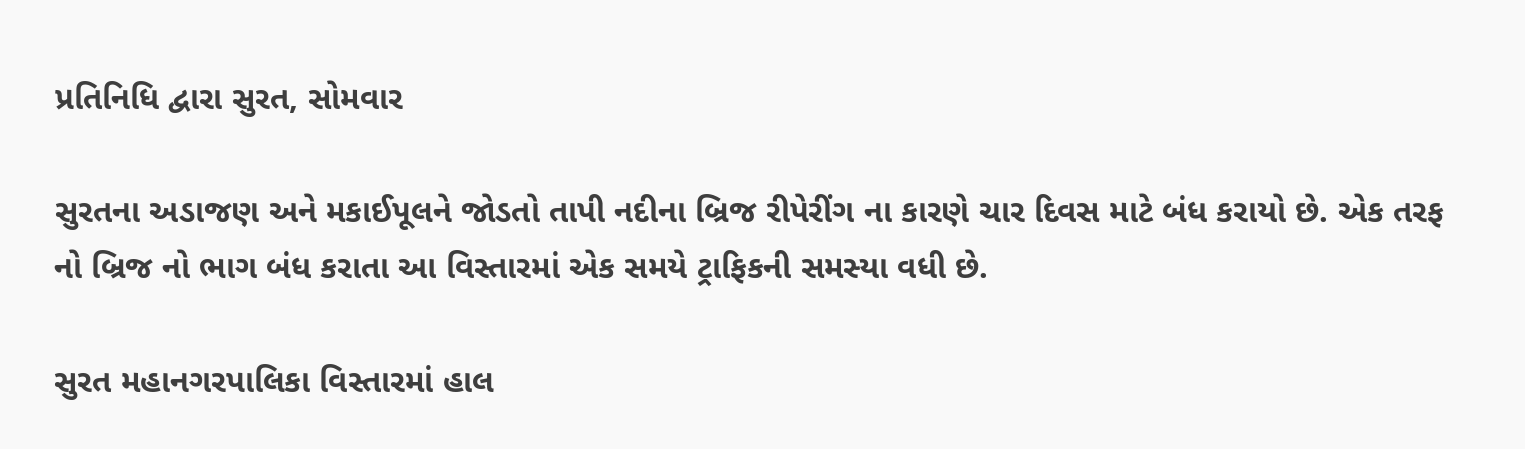પ્રતિનિધિ દ્વારા સુરત, સોમવાર

સુરતના અડાજણ અને મકાઈપૂલને જોડતો તાપી નદીના બ્રિજ રીપેરીંગ ના કારણે ચાર દિવસ માટે બંધ કરાયો છે. એક તરફ નો બ્રિજ નો ભાગ બંધ કરાતા આ વિસ્તારમાં એક સમયે ટ્રાફિકની સમસ્યા વધી છે.

સુરત મહાનગરપાલિકા વિસ્તારમાં હાલ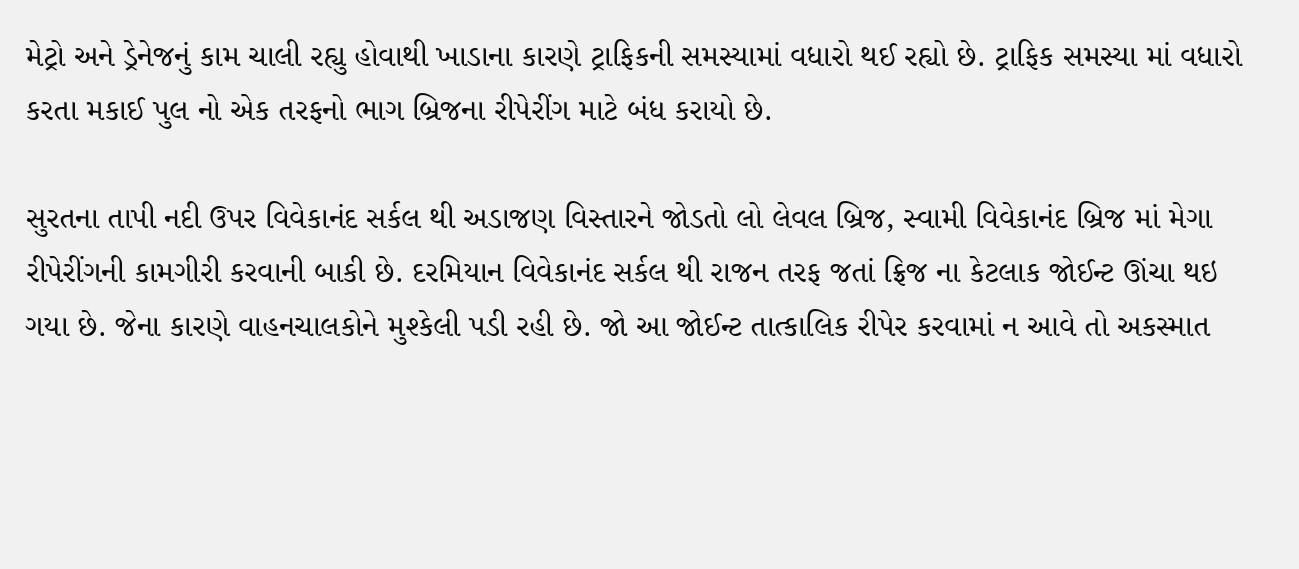મેટ્રો અને ડ્રેનેજનું કામ ચાલી રહ્યુ હોવાથી ખાડાના કારણે ટ્રાફિકની સમસ્યામાં વધારો થઈ રહ્યો છે. ટ્રાફિક સમસ્યા માં વધારો કરતા મકાઈ પુલ નો એક તરફનો ભાગ બ્રિજના રીપેરીંગ માટે બંધ કરાયો છે.

સુરતના તાપી નદી ઉપર વિવેકાનંદ સર્કલ થી અડાજણ વિસ્તારને જોડતો લો લેવલ બ્રિજ, સ્વામી વિવેકાનંદ બ્રિજ માં મેગા રીપેરીંગની કામગીરી કરવાની બાકી છે. દરમિયાન વિવેકાનંદ સર્કલ થી રાજન તરફ જતાં ફ્રિજ ના કેટલાક જોઈન્ટ ઊંચા થઇ ગયા છે. જેના કારણે વાહનચાલકોને મુશ્કેલી પડી રહી છે. જો આ જોઈન્ટ તાત્કાલિક રીપેર કરવામાં ન આવે તો અકસ્માત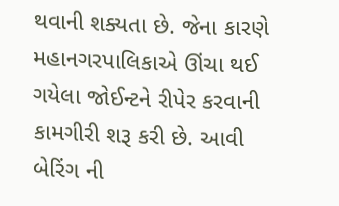થવાની શક્યતા છે. જેના કારણે મહાનગરપાલિકાએ ઊંચા થઈ ગયેલા જોઈન્ટને રીપેર કરવાની કામગીરી શરૂ કરી છે. આવી બેરિંગ ની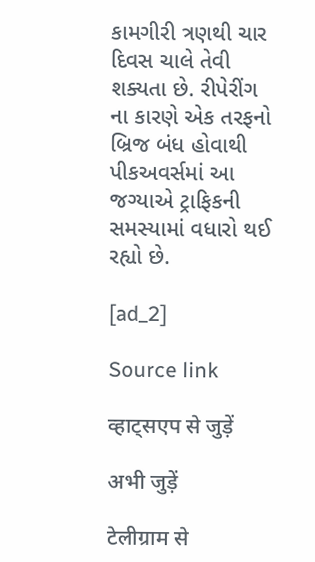કામગીરી ત્રણથી ચાર દિવસ ચાલે તેવી શક્યતા છે. રીપેરીંગ ના કારણે એક તરફનો બ્રિજ બંધ હોવાથી પીકઅવર્સમાં આ જગ્યાએ ટ્રાફિકની સમસ્યામાં વધારો થઈ રહ્યો છે.

[ad_2]

Source link

व्हाट्सएप से जुड़ें

अभी जुड़ें

टेलीग्राम से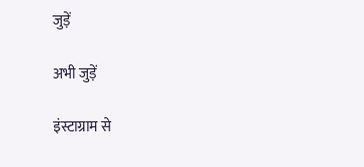जुड़ें

अभी जुड़ें

इंस्टाग्राम से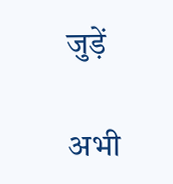जुड़ें

अभी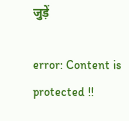जुड़ें

error: Content is protected !!